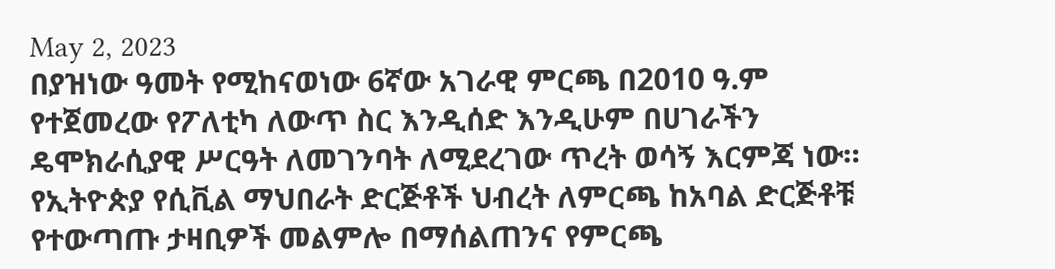May 2, 2023
በያዝነው ዓመት የሚከናወነው 6ኛው አገራዊ ምርጫ በ2010 ዓ.ም የተጀመረው የፖለቲካ ለውጥ ስር እንዲሰድ እንዲሁም በሀገራችን ዴሞክራሲያዊ ሥርዓት ለመገንባት ለሚደረገው ጥረት ወሳኝ እርምጃ ነው። የኢትዮጵያ የሲቪል ማህበራት ድርጅቶች ህብረት ለምርጫ ከአባል ድርጅቶቹ የተውጣጡ ታዛቢዎች መልምሎ በማሰልጠንና የምርጫ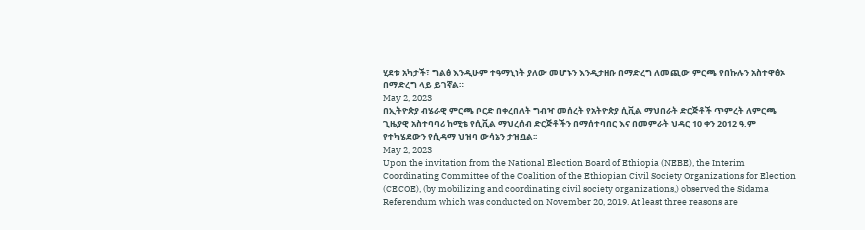ሂደቱ አካታች፣ ግልፅ እንዲሁም ተዓማኒነት ያለው መሆኑን እንዲታዘቡ በማድረግ ለመጪው ምርጫ የበኩሉን አስተዋፅኦ በማድረግ ላይ ይገኛል።
May 2, 2023
በኢትዮጵያ ብሄራዊ ምርጫ ቦርድ በቀረበለት ግብዣ መሰረት የአትዮጵያ ሲቪል ማህበራት ድርጅቶች ጥምረት ለምርጫ ጊዜያዊ አስተባባሪ ከሚቴ የሲቪል ማህረሰብ ድርጅቶችን በማሰተባበር እና በመምራት ህዳር 10 ቀን 2012 ዓ.ም የተካሄደውን የሲዳማ ህዝባ ውሳኔን ታዝቧል፡፡
May 2, 2023
Upon the invitation from the National Election Board of Ethiopia (NEBE), the Interim Coordinating Committee of the Coalition of the Ethiopian Civil Society Organizations for Election (CECOE), (by mobilizing and coordinating civil society organizations,) observed the Sidama Referendum which was conducted on November 20, 2019. At least three reasons are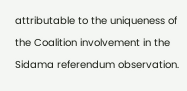attributable to the uniqueness of the Coalition involvement in the Sidama referendum observation.